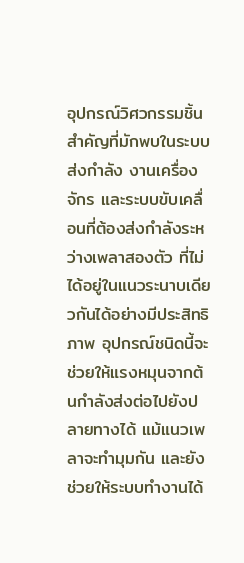อุปกรณ์วิศวกรรมชิ้นสำคัญที่มักพบในระบบส่งกำลัง งานเครื่องจักร และระบบขับเคลื่อนที่ต้องส่งกำลังระหว่างเพลาสองตัว ที่ไม่ได้อยู่ในแนวระนาบเดียวกันได้อย่างมีประสิทธิภาพ อุปกรณ์ชนิดนี้จะช่วยให้แรงหมุนจากต้นกำลังส่งต่อไปยังปลายทางได้ แม้แนวเพลาจะทำมุมกัน และยังช่วยให้ระบบทำงานได้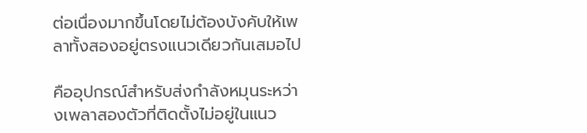ต่อเนื่องมากขึ้นโดยไม่ต้องบังคับให้เพลาทั้งสองอยู่ตรงแนวเดียวกันเสมอไป

คืออุปกรณ์สำหรับส่งกำลังหมุนระหว่างเพลาสองตัวที่ติดตั้งไม่อยู่ในแนว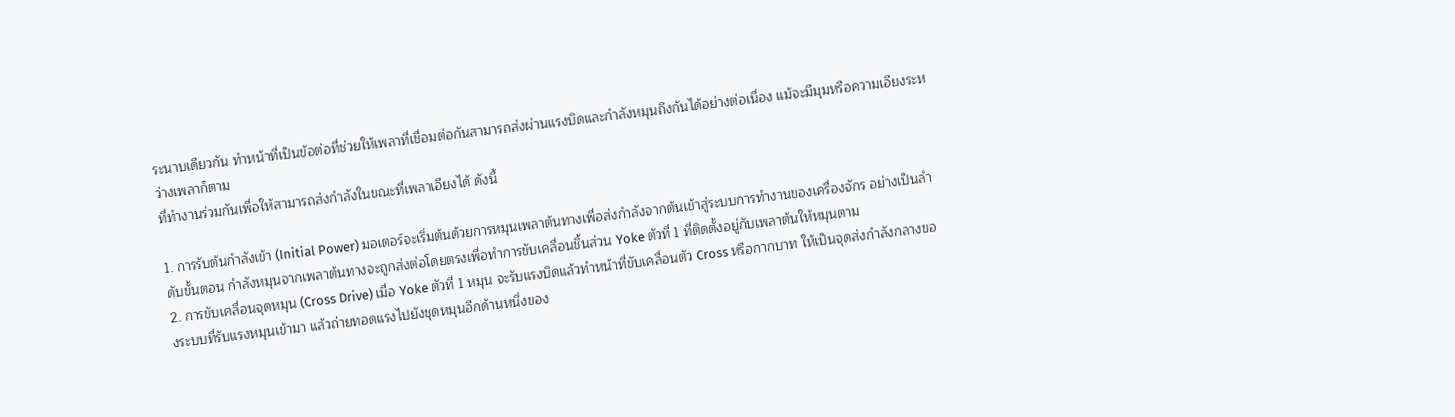ระนาบเดียวกัน ทำหน้าที่เป็นข้อต่อที่ช่วยให้เพลาที่เชื่อมต่อกันสามารถส่งผ่านแรงบิดและกำลังหมุนถึงกันได้อย่างต่อเนื่อง แม้จะมีมุมหรือความเอียงระหว่างเพลาก็ตาม
ที่ทำงานร่วมกันเพื่อให้สามารถส่งกำลังในขณะที่เพลาเอียงได้ ดังนี้

1. การรับต้นกำลังเข้า (Initial Power) มอเตอร์จะเริ่มต้นด้วยการหมุนเพลาต้นทางเพื่อส่งกำลังจากต้นเข้าสู่ระบบการทำงานของเครื่องจักร อย่างเป็นลำดับขั้นตอน กำลังหมุนจากเพลาต้นทางจะถูกส่งต่อโดยตรงเพื่อทำการขับเคลื่อนชิ้นส่วน Yoke ตัวที่ 1 ที่ติดตั้งอยู่กับเพลาต้นให้หมุนตาม
2. การขับเคลื่อนจุดหมุน (Cross Drive) เมื่อ Yoke ตัวที่ 1 หมุน จะรับแรงบิดแล้วทำหน้าที่ขับเคลื่อนตัว Cross หรือกากบาท ให้เป็นจุดส่งกำลังกลางของระบบที่รับแรงหมุนเข้ามา แล้วถ่ายทอดแรงไปยังชุดหมุนอีกด้านหนึ่งของ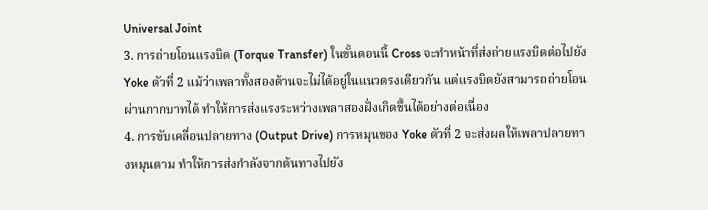Universal Joint
3. การถ่ายโอนแรงบิด (Torque Transfer) ในขั้นตอนนี้ Cross จะทำหน้าที่ส่งถ่ายแรงบิดต่อไปยัง Yoke ตัวที่ 2 แม้ว่าเพลาทั้งสองด้านจะไม่ได้อยู่ในแนวตรงเดียวกัน แต่แรงบิดยังสามารถถ่ายโอนผ่านกากบาทได้ ทำให้การส่งแรงระหว่างเพลาสองฝั่งเกิดขึ้นได้อย่างต่อเนื่อง
4. การขับเคลื่อนปลายทาง (Output Drive) การหมุนของ Yoke ตัวที่ 2 จะส่งผลให้เพลาปลายทางหมุนตาม ทำให้การส่งกำลังจากต้นทางไปยัง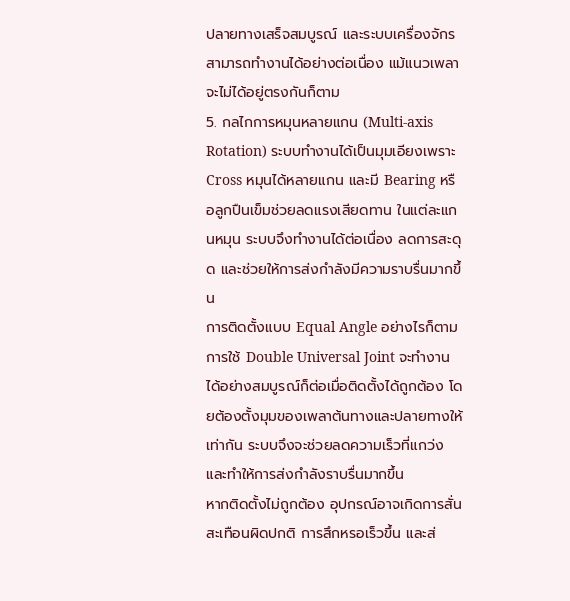ปลายทางเสร็จสมบูรณ์ และระบบเครื่องจักรสามารถทำงานได้อย่างต่อเนื่อง แม้แนวเพลาจะไม่ได้อยู่ตรงกันก็ตาม
5. กลไกการหมุนหลายแกน (Multi-axis Rotation) ระบบทำงานได้เป็นมุมเอียงเพราะ Cross หมุนได้หลายแกน และมี Bearing หรือลูกปืนเข็มช่วยลดแรงเสียดทาน ในแต่ละแกนหมุน ระบบจึงทำงานได้ต่อเนื่อง ลดการสะดุด และช่วยให้การส่งกำลังมีความราบรื่นมากขึ้น
การติดตั้งแบบ Equal Angle อย่างไรก็ตาม การใช้ Double Universal Joint จะทำงานได้อย่างสมบูรณ์ก็ต่อเมื่อติดตั้งได้ถูกต้อง โดยต้องตั้งมุมของเพลาต้นทางและปลายทางให้เท่ากัน ระบบจึงจะช่วยลดความเร็วที่แกว่ง และทำให้การส่งกำลังราบรื่นมากขึ้น
หากติดตั้งไม่ถูกต้อง อุปกรณ์อาจเกิดการสั่นสะเทือนผิดปกติ การสึกหรอเร็วขึ้น และส่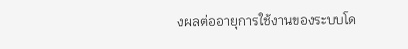งผลต่ออายุการใช้งานของระบบโด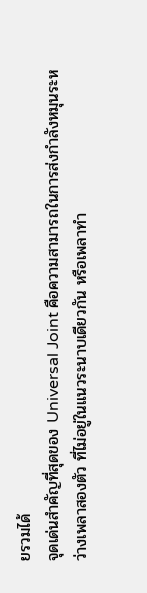ยรวมได้
จุดเด่นสำคัญที่สุดของ Universal Joint คือความสามารถในการส่งกำลังหมุนระหว่างเพลาสองตัว ที่ไม่อยู่ในแนวระนาบเดียวกัน หรือเพลาทำ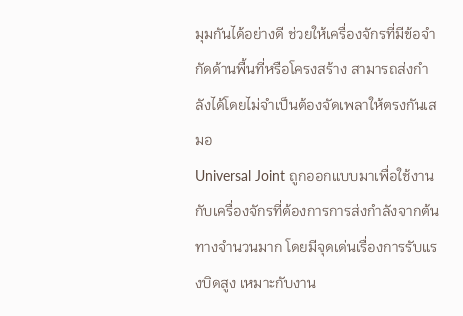มุมกันได้อย่างดี ช่วยให้เครื่องจักรที่มีข้อจำกัดด้านพื้นที่หรือโครงสร้าง สามารถส่งกำลังได้โดยไม่จำเป็นต้องจัดเพลาให้ตรงกันเสมอ
Universal Joint ถูกออกแบบมาเพื่อใช้งานกับเครื่องจักรที่ต้องการการส่งกำลังจากต้นทางจำนวนมาก โดยมีจุดเด่นเรื่องการรับแรงบิดสูง เหมาะกับงาน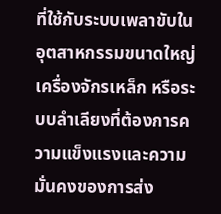ที่ใช้กับระบบเพลาขับในอุตสาหกรรมขนาดใหญ่ เครื่องจักรเหล็ก หรือระบบลำเลียงที่ต้องการความแข็งแรงและความมั่นคงของการส่ง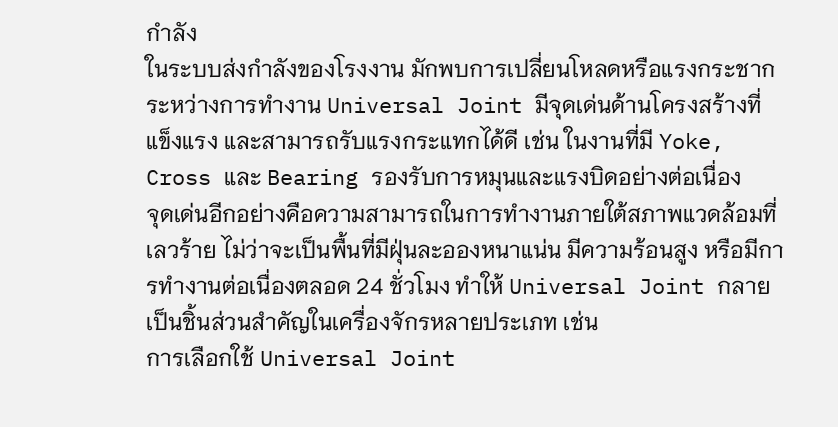กำลัง
ในระบบส่งกำลังของโรงงาน มักพบการเปลี่ยนโหลดหรือแรงกระชากระหว่างการทำงาน Universal Joint มีจุดเด่นด้านโครงสร้างที่แข็งแรง และสามารถรับแรงกระแทกได้ดี เช่น ในงานที่มี Yoke, Cross และ Bearing รองรับการหมุนและแรงบิดอย่างต่อเนื่อง
จุดเด่นอีกอย่างคือความสามารถในการทำงานภายใต้สภาพแวดล้อมที่เลวร้าย ไม่ว่าจะเป็นพื้นที่มีฝุ่นละอองหนาแน่น มีความร้อนสูง หรือมีการทำงานต่อเนื่องตลอด 24 ชั่วโมง ทำให้ Universal Joint กลายเป็นชิ้นส่วนสำคัญในเครื่องจักรหลายประเภท เช่น
การเลือกใช้ Universal Joint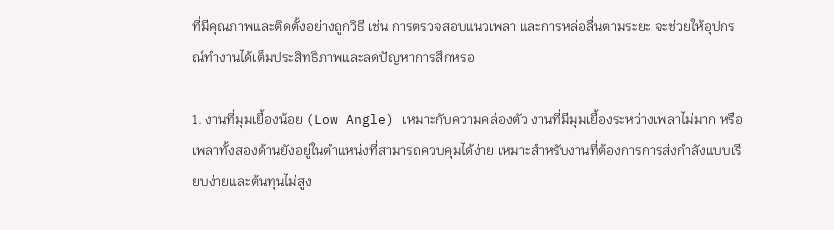ที่มีคุณภาพและติดตั้งอย่างถูกวิธี เช่น การตรวจสอบแนวเพลา และการหล่อลื่นตามระยะ จะช่วยให้อุปกรณ์ทำงานได้เต็มประสิทธิภาพและลดปัญหาการสึกหรอ

1. งานที่มุมเยื้องน้อย (Low Angle) เหมาะกับความคล่องตัว งานที่มีมุมเยื้องระหว่างเพลาไม่มาก หรือเพลาทั้งสองด้านยังอยู่ในตำแหน่งที่สามารถควบคุมได้ง่าย เหมาะสำหรับงานที่ต้องการการส่งกำลังแบบเรียบง่ายและต้นทุนไม่สูง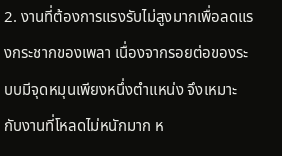2. งานที่ต้องการแรงรับไม่สูงมากเพื่อลดแรงกระชากของเพลา เนื่องจากรอยต่อของระบบมีจุดหมุนเพียงหนึ่งตำแหน่ง จึงเหมาะกับงานที่โหลดไม่หนักมาก ห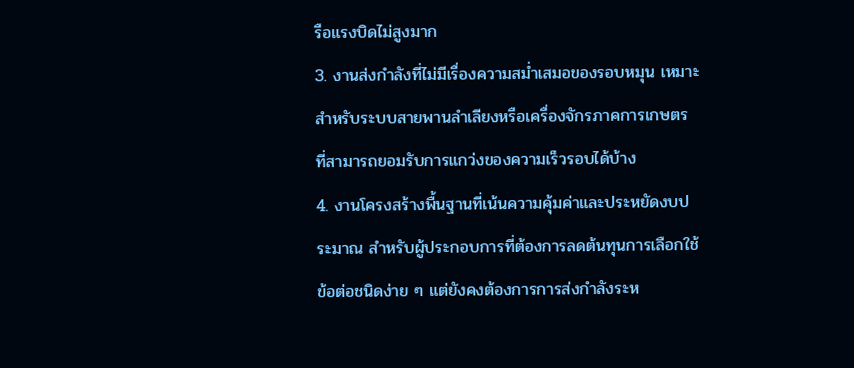รือแรงบิดไม่สูงมาก
3. งานส่งกำลังที่ไม่มีเรื่องความสม่ำเสมอของรอบหมุน เหมาะสำหรับระบบสายพานลำเลียงหรือเครื่องจักรภาคการเกษตร ที่สามารถยอมรับการแกว่งของความเร็วรอบได้บ้าง
4. งานโครงสร้างพื้นฐานที่เน้นความคุ้มค่าและประหยัดงบประมาณ สำหรับผู้ประกอบการที่ต้องการลดต้นทุนการเลือกใช้ข้อต่อชนิดง่าย ๆ แต่ยังคงต้องการการส่งกำลังระห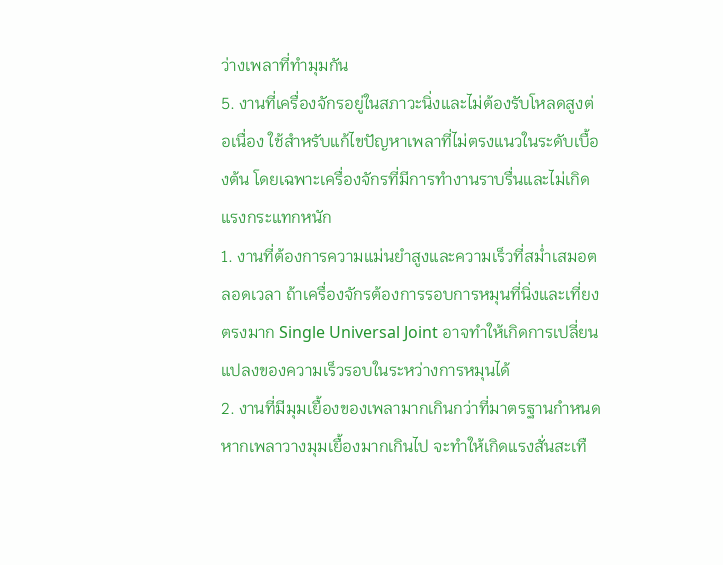ว่างเพลาที่ทำมุมกัน
5. งานที่เครื่องจักรอยู่ในสภาวะนิ่งและไม่ต้องรับโหลดสูงต่อเนื่อง ใช้สำหรับแก้ไขปัญหาเพลาที่ไม่ตรงแนวในระดับเบื้องต้น โดยเฉพาะเครื่องจักรที่มีการทำงานราบรื่นและไม่เกิดแรงกระแทกหนัก
1. งานที่ต้องการความแม่นยำสูงและความเร็วที่สม่ำเสมอตลอดเวลา ถ้าเครื่องจักรต้องการรอบการหมุนที่นิ่งและเที่ยงตรงมาก Single Universal Joint อาจทำให้เกิดการเปลี่ยนแปลงของความเร็วรอบในระหว่างการหมุนได้
2. งานที่มีมุมเยื้องของเพลามากเกินกว่าที่มาตรฐานกำหนด หากเพลาวางมุมเยื้องมากเกินไป จะทำให้เกิดแรงสั่นสะเทื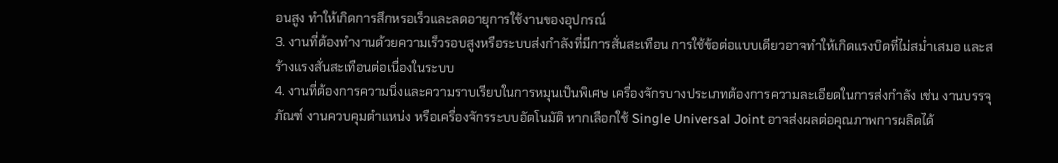อนสูง ทำให้เกิดการสึกหรอเร็วและลดอายุการใช้งานของอุปกรณ์
3. งานที่ต้องทำงานด้วยความเร็วรอบสูงหรือระบบส่งกำลังที่มีการสั่นสะเทือน การใช้ข้อต่อแบบเดียวอาจทำให้เกิดแรงบิดที่ไม่สม่ำเสมอ และสร้างแรงสั่นสะเทือนต่อเนื่องในระบบ
4. งานที่ต้องการความนิ่งและความราบเรียบในการหมุนเป็นพิเศษ เครื่องจักรบางประเภทต้องการความละเอียดในการส่งกำลัง เช่น งานบรรจุภัณฑ์ งานควบคุมตำแหน่ง หรือเครื่องจักรระบบอัตโนมัติ หากเลือกใช้ Single Universal Joint อาจส่งผลต่อคุณภาพการผลิตได้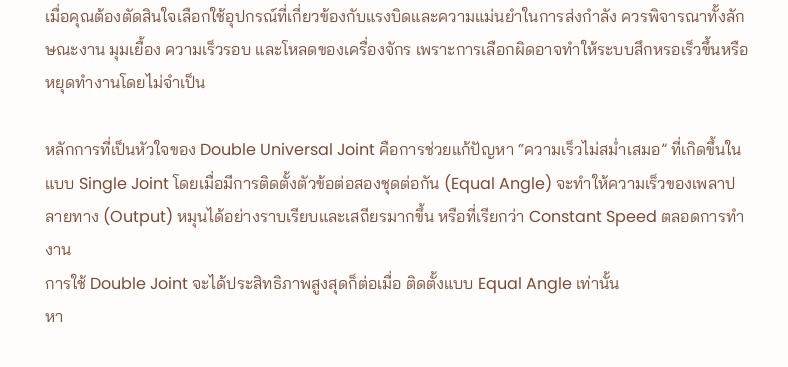เมื่อคุณต้องตัดสินใจเลือกใช้อุปกรณ์ที่เกี่ยวข้องกับแรงบิดและความแม่นยำในการส่งกำลัง ควรพิจารณาทั้งลักษณะงาน มุมเยื้อง ความเร็วรอบ และโหลดของเครื่องจักร เพราะการเลือกผิดอาจทำให้ระบบสึกหรอเร็วขึ้นหรือหยุดทำงานโดยไม่จำเป็น

หลักการที่เป็นหัวใจของ Double Universal Joint คือการช่วยแก้ปัญหา “ความเร็วไม่สม่ำเสมอ” ที่เกิดขึ้นในแบบ Single Joint โดยเมื่อมีการติดตั้งตัวข้อต่อสองชุดต่อกัน (Equal Angle) จะทำให้ความเร็วของเพลาปลายทาง (Output) หมุนได้อย่างราบเรียบและเสถียรมากขึ้น หรือที่เรียกว่า Constant Speed ตลอดการทำงาน
การใช้ Double Joint จะได้ประสิทธิภาพสูงสุดก็ต่อเมื่อ ติดตั้งแบบ Equal Angle เท่านั้น
หา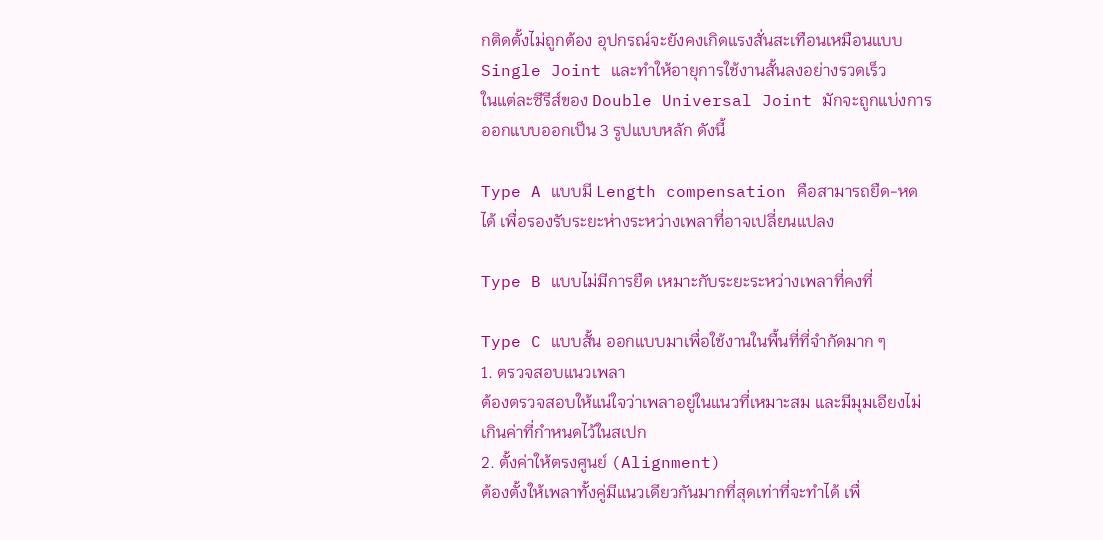กติดตั้งไม่ถูกต้อง อุปกรณ์จะยังคงเกิดแรงสั่นสะเทือนเหมือนแบบ Single Joint และทำให้อายุการใช้งานสั้นลงอย่างรวดเร็ว
ในแต่ละซีรีส์ของ Double Universal Joint มักจะถูกแบ่งการออกแบบออกเป็น 3 รูปแบบหลัก ดังนี้

Type A แบบมี Length compensation คือสามารถยืด-หดได้ เพื่อรองรับระยะห่างระหว่างเพลาที่อาจเปลี่ยนแปลง

Type B แบบไม่มีการยืด เหมาะกับระยะระหว่างเพลาที่คงที่

Type C แบบสั้น ออกแบบมาเพื่อใช้งานในพื้นที่ที่จำกัดมาก ๆ
1. ตรวจสอบแนวเพลา
ต้องตรวจสอบให้แน่ใจว่าเพลาอยู่ในแนวที่เหมาะสม และมีมุมเอียงไม่เกินค่าที่กำหนดไว้ในสเปก
2. ตั้งค่าให้ตรงศูนย์ (Alignment)
ต้องตั้งให้เพลาทั้งคู่มีแนวเดียวกันมากที่สุดเท่าที่จะทำได้ เพื่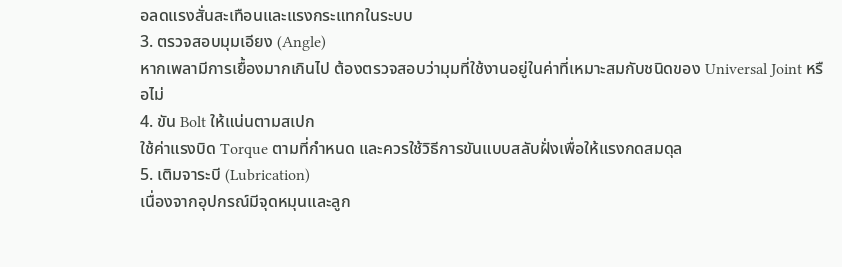อลดแรงสั่นสะเทือนและแรงกระแทกในระบบ
3. ตรวจสอบมุมเอียง (Angle)
หากเพลามีการเยื้องมากเกินไป ต้องตรวจสอบว่ามุมที่ใช้งานอยู่ในค่าที่เหมาะสมกับชนิดของ Universal Joint หรือไม่
4. ขัน Bolt ให้แน่นตามสเปก
ใช้ค่าแรงบิด Torque ตามที่กำหนด และควรใช้วิธีการขันแบบสลับฝั่งเพื่อให้แรงกดสมดุล
5. เติมจาระบี (Lubrication)
เนื่องจากอุปกรณ์มีจุดหมุนและลูก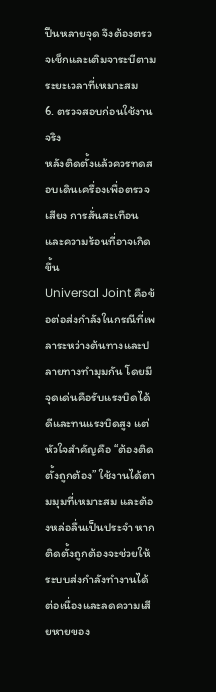ปืนหลายจุด จึงต้องตรวจเช็กและเติมจาระบีตามระยะเวลาที่เหมาะสม
6. ตรวจสอบก่อนใช้งานจริง
หลังติดตั้งแล้วควรทดสอบเดินเครื่องเพื่อตรวจเสียง การสั่นสะเทือน และความร้อนที่อาจเกิดขึ้น
Universal Joint คือข้อต่อส่งกำลังในกรณีที่เพลาระหว่างต้นทางและปลายทางทำมุมกัน โดยมีจุดเด่นคือรับแรงบิดได้ดีและทนแรงบิดสูง แต่หัวใจสำคัญคือ “ต้องติดตั้งถูกต้อง” ใช้งานได้ตามมุมที่เหมาะสม และต้องหล่อลื่นเป็นประจำ หากติดตั้งถูกต้องจะช่วยให้ระบบส่งกำลังทำงานได้ต่อเนื่องและลดความเสียหายของ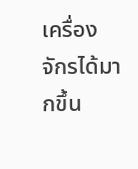เครื่องจักรได้มากขึ้น